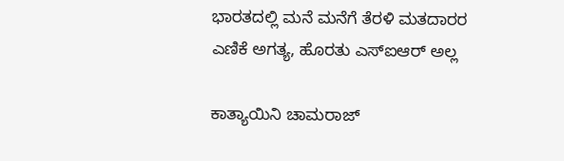ಭಾರತದಲ್ಲಿ ಮನೆ ಮನೆಗೆ ತೆರಳಿ ಮತದಾರರ ಎಣಿಕೆ ಅಗತ್ಯ, ಹೊರತು ಎಸ್‌ಐಆರ್ ಅಲ್ಲ

ಕಾತ್ಯಾಯಿನಿ ಚಾಮರಾಜ್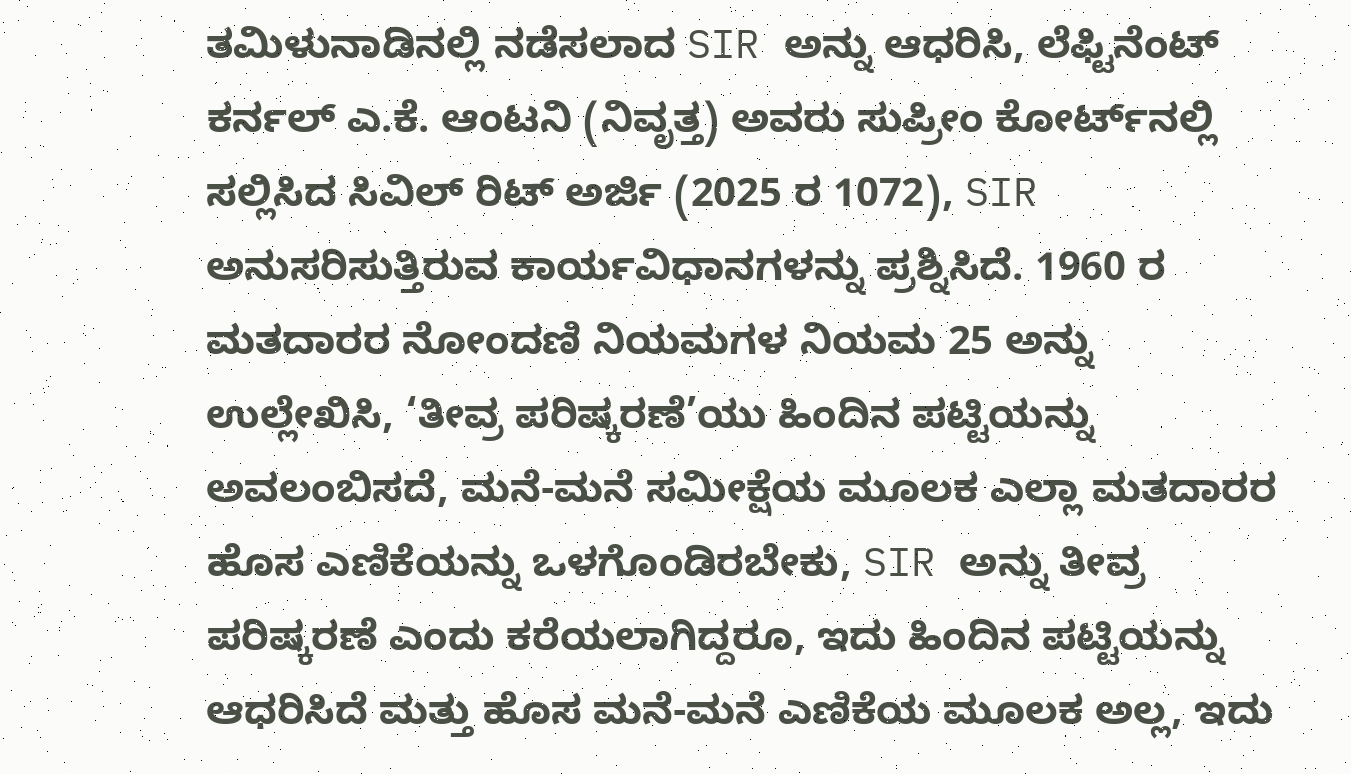ತಮಿಳುನಾಡಿನಲ್ಲಿ ನಡೆಸಲಾದ SIR ಅನ್ನು ಆಧರಿಸಿ, ಲೆಫ್ಟಿನೆಂಟ್ ಕರ್ನಲ್ ಎ.ಕೆ. ಆಂಟನಿ (ನಿವೃತ್ತ) ಅವರು ಸುಪ್ರೀಂ ಕೋರ್ಟ್‌ನಲ್ಲಿ ಸಲ್ಲಿಸಿದ ಸಿವಿಲ್ ರಿಟ್ ಅರ್ಜಿ (2025 ರ 1072), SIR ಅನುಸರಿಸುತ್ತಿರುವ ಕಾರ್ಯವಿಧಾನಗಳನ್ನು ಪ್ರಶ್ನಿಸಿದೆ. 1960 ರ ಮತದಾರರ ನೋಂದಣಿ ನಿಯಮಗಳ ನಿಯಮ 25 ಅನ್ನು ಉಲ್ಲೇಖಿಸಿ, ‘ತೀವ್ರ ಪರಿಷ್ಕರಣೆ’ಯು ಹಿಂದಿನ ಪಟ್ಟಿಯನ್ನು ಅವಲಂಬಿಸದೆ, ಮನೆ-ಮನೆ ಸಮೀಕ್ಷೆಯ ಮೂಲಕ ಎಲ್ಲಾ ಮತದಾರರ ಹೊಸ ಎಣಿಕೆಯನ್ನು ಒಳಗೊಂಡಿರಬೇಕು, SIR ಅನ್ನು ತೀವ್ರ ಪರಿಷ್ಕರಣೆ ಎಂದು ಕರೆಯಲಾಗಿದ್ದರೂ, ಇದು ಹಿಂದಿನ ಪಟ್ಟಿಯನ್ನು ಆಧರಿಸಿದೆ ಮತ್ತು ಹೊಸ ಮನೆ-ಮನೆ ಎಣಿಕೆಯ ಮೂಲಕ ಅಲ್ಲ, ಇದು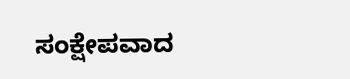ಸಂಕ್ಷೇಪವಾದ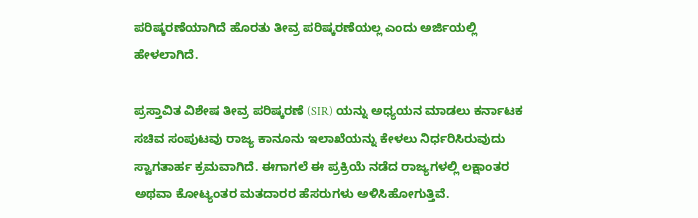ಪರಿಷ್ಕರಣೆಯಾಗಿದೆ ಹೊರತು ತೀವ್ರ ಪರಿಷ್ಕರಣೆಯಲ್ಲ ಎಂದು ಅರ್ಜಿಯಲ್ಲಿ ಹೇಳಲಾಗಿದೆ.

ಪ್ರಸ್ತಾವಿತ ವಿಶೇಷ ತೀವ್ರ ಪರಿಷ್ಕರಣೆ (SIR) ಯನ್ನು ಅಧ್ಯಯನ ಮಾಡಲು ಕರ್ನಾಟಕ ಸಚಿವ ಸಂಪುಟವು ರಾಜ್ಯ ಕಾನೂನು ಇಲಾಖೆಯನ್ನು ಕೇಳಲು ನಿರ್ಧರಿಸಿರುವುದು ಸ್ವಾಗತಾರ್ಹ ಕ್ರಮವಾಗಿದೆ. ಈಗಾಗಲೆ ಈ ಪ್ರಕ್ರಿಯೆ ನಡೆದ ರಾಜ್ಯಗಳಲ್ಲಿ ಲಕ್ಷಾಂತರ ಅಥವಾ ಕೋಟ್ಯಂತರ ಮತದಾರರ ಹೆಸರುಗಳು ಅಳಿಸಿಹೋಗುತ್ತಿವೆ.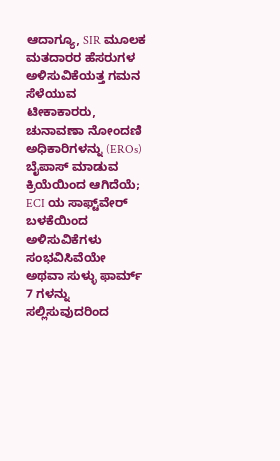ಆದಾಗ್ಯೂ, SIR ಮೂಲಕ ಮತದಾರರ ಹೆಸರುಗಳ ಅಳಿಸುವಿಕೆಯತ್ತ ಗಮನ ಸೆಳೆಯುವ ಟೀಕಾಕಾರರು, ಚುನಾವಣಾ ನೋಂದಣಿ ಅಧಿಕಾರಿಗಳನ್ನು (EROs) ಬೈಪಾಸ್ ಮಾಡುವ ಕ್ರಿಯೆಯಿಂದ ಆಗಿದೆಯೆ; ECI ಯ ಸಾಫ್ಟ್‌ವೇರ್ ಬಳಕೆಯಿಂದ ಅಳಿಸುವಿಕೆಗಳು ಸಂಭವಿಸಿವೆಯೇ ಅಥವಾ ಸುಳ್ಳು ಫಾರ್ಮ್ 7 ಗಳನ್ನು ಸಲ್ಲಿಸುವುದರಿಂದ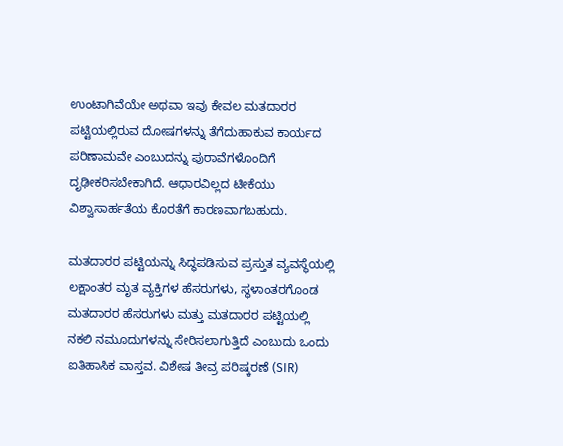ಉಂಟಾಗಿವೆಯೇ ಅಥವಾ ಇವು ಕೇವಲ ಮತದಾರರ ಪಟ್ಟಿಯಲ್ಲಿರುವ ದೋಷಗಳನ್ನು ತೆಗೆದುಹಾಕುವ ಕಾರ್ಯದ ಪರಿಣಾಮವೇ ಎಂಬುದನ್ನು ಪುರಾವೆಗಳೊಂದಿಗೆ ದೃಢೀಕರಿಸಬೇಕಾಗಿದೆ. ಆಧಾರವಿಲ್ಲದ ಟೀಕೆಯು ವಿಶ್ವಾಸಾರ್ಹತೆಯ ಕೊರತೆಗೆ ಕಾರಣವಾಗಬಹುದು.

ಮತದಾರರ ಪಟ್ಟಿಯನ್ನು ಸಿದ್ಧಪಡಿಸುವ ಪ್ರಸ್ತುತ ವ್ಯವಸ್ಥೆಯಲ್ಲಿ ಲಕ್ಷಾಂತರ ಮೃತ ವ್ಯಕ್ತಿಗಳ ಹೆಸರುಗಳು, ಸ್ಥಳಾಂತರಗೊಂಡ ಮತದಾರರ ಹೆಸರುಗಳು ಮತ್ತು ಮತದಾರರ ಪಟ್ಟಿಯಲ್ಲಿ ನಕಲಿ ನಮೂದುಗಳನ್ನು ಸೇರಿಸಲಾಗುತ್ತಿದೆ ಎಂಬುದು ಒಂದು ಐತಿಹಾಸಿಕ ವಾಸ್ತವ. ವಿಶೇಷ ತೀವ್ರ ಪರಿಷ್ಕರಣೆ (SIR)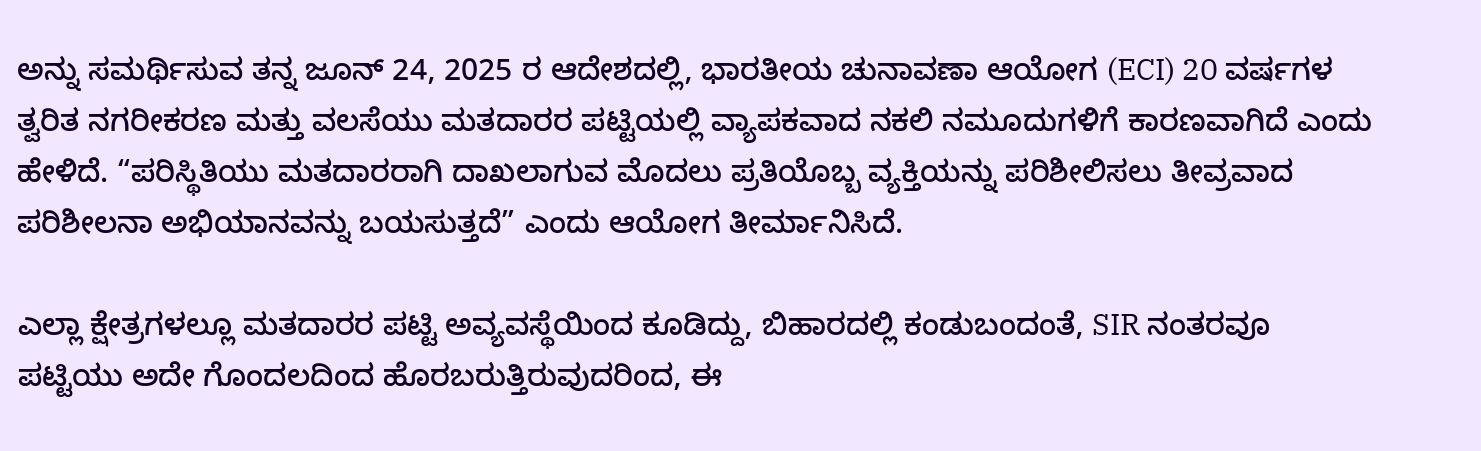ಅನ್ನು ಸಮರ್ಥಿಸುವ ತನ್ನ ಜೂನ್ 24, 2025 ರ ಆದೇಶದಲ್ಲಿ, ಭಾರತೀಯ ಚುನಾವಣಾ ಆಯೋಗ (ECI) 20 ವರ್ಷಗಳ ತ್ವರಿತ ನಗರೀಕರಣ ಮತ್ತು ವಲಸೆಯು ಮತದಾರರ ಪಟ್ಟಿಯಲ್ಲಿ ವ್ಯಾಪಕವಾದ ನಕಲಿ ನಮೂದುಗಳಿಗೆ ಕಾರಣವಾಗಿದೆ ಎಂದು ಹೇಳಿದೆ. “ಪರಿಸ್ಥಿತಿಯು ಮತದಾರರಾಗಿ ದಾಖಲಾಗುವ ಮೊದಲು ಪ್ರತಿಯೊಬ್ಬ ವ್ಯಕ್ತಿಯನ್ನು ಪರಿಶೀಲಿಸಲು ತೀವ್ರವಾದ ಪರಿಶೀಲನಾ ಅಭಿಯಾನವನ್ನು ಬಯಸುತ್ತದೆ” ಎಂದು ಆಯೋಗ ತೀರ್ಮಾನಿಸಿದೆ.

ಎಲ್ಲಾ ಕ್ಷೇತ್ರಗಳಲ್ಲೂ ಮತದಾರರ ಪಟ್ಟಿ ಅವ್ಯವಸ್ಥೆಯಿಂದ ಕೂಡಿದ್ದು, ಬಿಹಾರದಲ್ಲಿ ಕಂಡುಬಂದಂತೆ, SIR ನಂತರವೂ ಪಟ್ಟಿಯು ಅದೇ ಗೊಂದಲದಿಂದ ಹೊರಬರುತ್ತಿರುವುದರಿಂದ, ಈ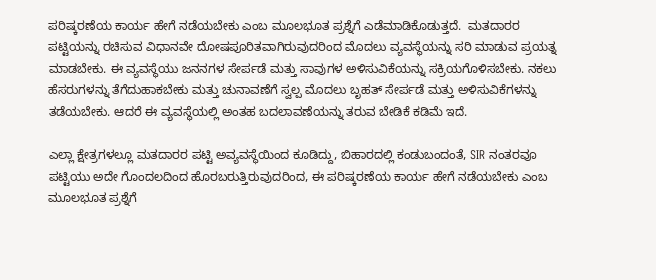ಪರಿಷ್ಕರಣೆಯ ಕಾರ್ಯ ಹೇಗೆ ನಡೆಯಬೇಕು ಎಂಬ ಮೂಲಭೂತ ಪ್ರಶ್ನೆಗೆ ಎಡೆಮಾಡಿಕೊಡುತ್ತದೆ.  ಮತದಾರರ ಪಟ್ಟಿಯನ್ನು ರಚಿಸುವ ವಿಧಾನವೇ ದೋಷಪೂರಿತವಾಗಿರುವುದರಿಂದ ಮೊದಲು ವ್ಯವಸ್ಥೆಯನ್ನು ಸರಿ ಮಾಡುವ ಪ್ರಯತ್ನ ಮಾಡಬೇಕು. ಈ ವ್ಯವಸ್ಥೆಯು ಜನನಗಳ ಸೇರ್ಪಡೆ ಮತ್ತು ಸಾವುಗಳ ಅಳಿಸುವಿಕೆಯನ್ನು ಸಕ್ರಿಯಗೊಳಿಸಬೇಕು. ನಕಲು ಹೆಸರುಗಳನ್ನು ತೆಗೆದುಹಾಕಬೇಕು ಮತ್ತು ಚುನಾವಣೆಗೆ ಸ್ವಲ್ಪ ಮೊದಲು ಬೃಹತ್ ಸೇರ್ಪಡೆ ಮತ್ತು ಅಳಿಸುವಿಕೆಗಳನ್ನು ತಡೆಯಬೇಕು. ಆದರೆ ಈ ವ್ಯವಸ್ಥೆಯಲ್ಲಿ ಅಂತಹ ಬದಲಾವಣೆಯನ್ನು ತರುವ ಬೇಡಿಕೆ ಕಡಿಮೆ ಇದೆ.

ಎಲ್ಲಾ ಕ್ಷೇತ್ರಗಳಲ್ಲೂ ಮತದಾರರ ಪಟ್ಟಿ ಅವ್ಯವಸ್ಥೆಯಿಂದ ಕೂಡಿದ್ದು, ಬಿಹಾರದಲ್ಲಿ ಕಂಡುಬಂದಂತೆ, SIR ನಂತರವೂ ಪಟ್ಟಿಯು ಅದೇ ಗೊಂದಲದಿಂದ ಹೊರಬರುತ್ತಿರುವುದರಿಂದ, ಈ ಪರಿಷ್ಕರಣೆಯ ಕಾರ್ಯ ಹೇಗೆ ನಡೆಯಬೇಕು ಎಂಬ ಮೂಲಭೂತ ಪ್ರಶ್ನೆಗೆ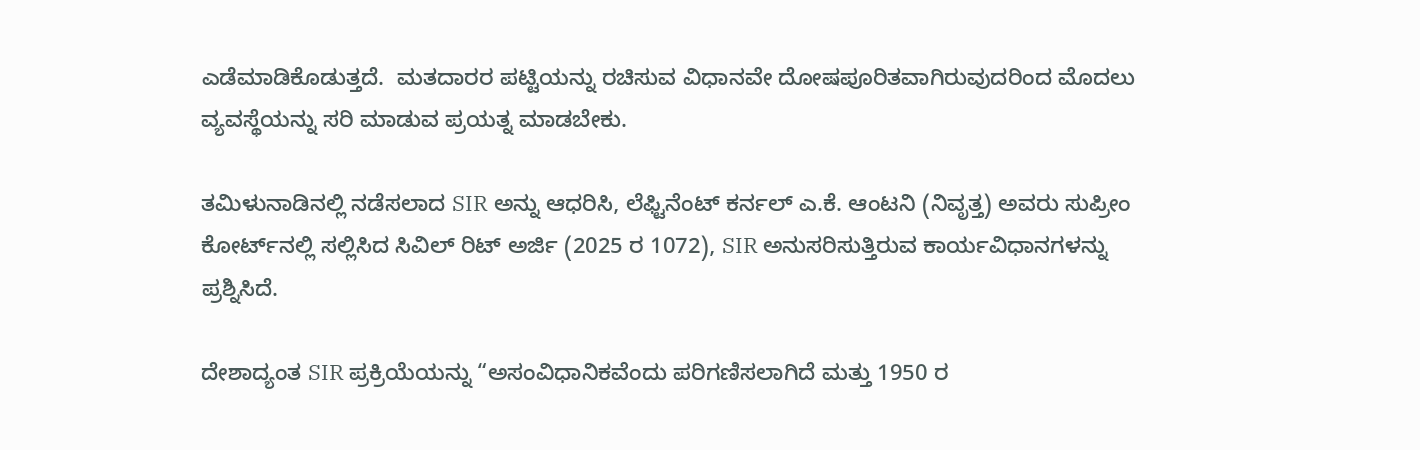ಎಡೆಮಾಡಿಕೊಡುತ್ತದೆ.  ಮತದಾರರ ಪಟ್ಟಿಯನ್ನು ರಚಿಸುವ ವಿಧಾನವೇ ದೋಷಪೂರಿತವಾಗಿರುವುದರಿಂದ ಮೊದಲು ವ್ಯವಸ್ಥೆಯನ್ನು ಸರಿ ಮಾಡುವ ಪ್ರಯತ್ನ ಮಾಡಬೇಕು.

ತಮಿಳುನಾಡಿನಲ್ಲಿ ನಡೆಸಲಾದ SIR ಅನ್ನು ಆಧರಿಸಿ, ಲೆಫ್ಟಿನೆಂಟ್ ಕರ್ನಲ್ ಎ.ಕೆ. ಆಂಟನಿ (ನಿವೃತ್ತ) ಅವರು ಸುಪ್ರೀಂ ಕೋರ್ಟ್‌ನಲ್ಲಿ ಸಲ್ಲಿಸಿದ ಸಿವಿಲ್ ರಿಟ್ ಅರ್ಜಿ (2025 ರ 1072), SIR ಅನುಸರಿಸುತ್ತಿರುವ ಕಾರ್ಯವಿಧಾನಗಳನ್ನು ಪ್ರಶ್ನಿಸಿದೆ.

ದೇಶಾದ್ಯಂತ SIR ಪ್ರಕ್ರಿಯೆಯನ್ನು “ಅಸಂವಿಧಾನಿಕವೆಂದು ಪರಿಗಣಿಸಲಾಗಿದೆ ಮತ್ತು 1950 ರ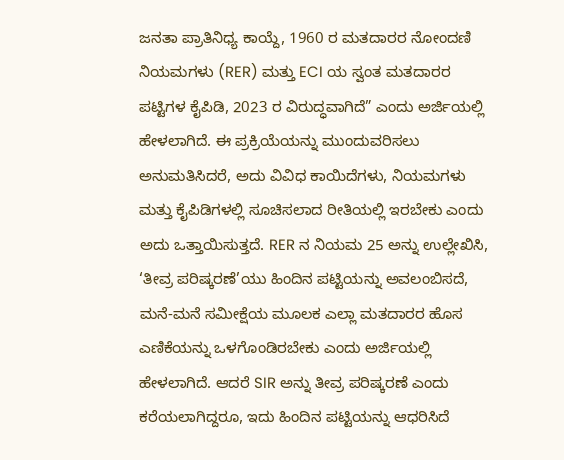ಜನತಾ ಪ್ರಾತಿನಿಧ್ಯ ಕಾಯ್ದೆ, 1960 ರ ಮತದಾರರ ನೋಂದಣಿ ನಿಯಮಗಳು (RER) ಮತ್ತು ECI ಯ ಸ್ವಂತ ಮತದಾರರ ಪಟ್ಟಿಗಳ ಕೈಪಿಡಿ, 2023 ರ ವಿರುದ್ಧವಾಗಿದೆ” ಎಂದು ಅರ್ಜಿಯಲ್ಲಿ ಹೇಳಲಾಗಿದೆ. ಈ ಪ್ರಕ್ರಿಯೆಯನ್ನು ಮುಂದುವರಿಸಲು ಅನುಮತಿಸಿದರೆ, ಅದು ವಿವಿಧ ಕಾಯಿದೆಗಳು, ನಿಯಮಗಳು ಮತ್ತು ಕೈಪಿಡಿಗಳಲ್ಲಿ ಸೂಚಿಸಲಾದ ರೀತಿಯಲ್ಲಿ ಇರಬೇಕು ಎಂದು ಅದು ಒತ್ತಾಯಿಸುತ್ತದೆ. RER ನ ನಿಯಮ 25 ಅನ್ನು ಉಲ್ಲೇಖಿಸಿ, ‘ತೀವ್ರ ಪರಿಷ್ಕರಣೆ’ಯು ಹಿಂದಿನ ಪಟ್ಟಿಯನ್ನು ಅವಲಂಬಿಸದೆ, ಮನೆ-ಮನೆ ಸಮೀಕ್ಷೆಯ ಮೂಲಕ ಎಲ್ಲಾ ಮತದಾರರ ಹೊಸ ಎಣಿಕೆಯನ್ನು ಒಳಗೊಂಡಿರಬೇಕು ಎಂದು ಅರ್ಜಿಯಲ್ಲಿ ಹೇಳಲಾಗಿದೆ. ಆದರೆ SIR ಅನ್ನು ತೀವ್ರ ಪರಿಷ್ಕರಣೆ ಎಂದು ಕರೆಯಲಾಗಿದ್ದರೂ, ಇದು ಹಿಂದಿನ ಪಟ್ಟಿಯನ್ನು ಆಧರಿಸಿದೆ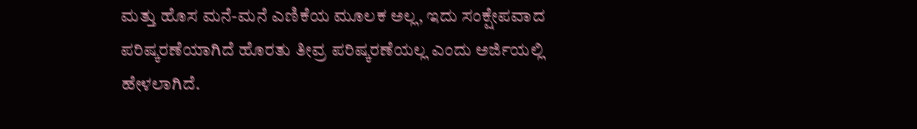ಮತ್ತು ಹೊಸ ಮನೆ-ಮನೆ ಎಣಿಕೆಯ ಮೂಲಕ ಅಲ್ಲ, ಇದು ಸಂಕ್ಷೇಪವಾದ ಪರಿಷ್ಕರಣೆಯಾಗಿದೆ ಹೊರತು ತೀವ್ರ ಪರಿಷ್ಕರಣೆಯಲ್ಲ ಎಂದು ಅರ್ಜಿಯಲ್ಲಿ ಹೇಳಲಾಗಿದೆ.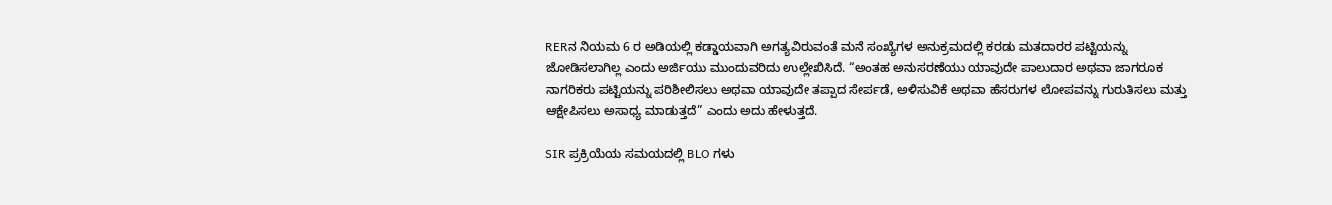RERನ ನಿಯಮ 6 ರ ಅಡಿಯಲ್ಲಿ ಕಡ್ಡಾಯವಾಗಿ ಅಗತ್ಯವಿರುವಂತೆ ಮನೆ ಸಂಖ್ಯೆಗಳ ಅನುಕ್ರಮದಲ್ಲಿ ಕರಡು ಮತದಾರರ ಪಟ್ಟಿಯನ್ನು ಜೋಡಿಸಲಾಗಿಲ್ಲ ಎಂದು ಅರ್ಜಿಯು ಮುಂದುವರಿದು ಉಲ್ಲೇಖಿಸಿದೆ. “ಅಂತಹ ಅನುಸರಣೆಯು ಯಾವುದೇ ಪಾಲುದಾರ ಅಥವಾ ಜಾಗರೂಕ ನಾಗರಿಕರು ಪಟ್ಟಿಯನ್ನು ಪರಿಶೀಲಿಸಲು ಅಥವಾ ಯಾವುದೇ ತಪ್ಪಾದ ಸೇರ್ಪಡೆ, ಅಳಿಸುವಿಕೆ ಅಥವಾ ಹೆಸರುಗಳ ಲೋಪವನ್ನು ಗುರುತಿಸಲು ಮತ್ತು ಆಕ್ಷೇಪಿಸಲು ಅಸಾಧ್ಯ ಮಾಡುತ್ತದೆ” ಎಂದು ಅದು ಹೇಳುತ್ತದೆ.

SIR ಪ್ರಕ್ರಿಯೆಯ ಸಮಯದಲ್ಲಿ BLO ಗಳು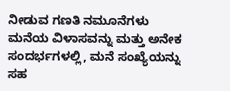ನೀಡುವ ಗಣತಿ ನಮೂನೆಗಳು ಮನೆಯ ವಿಳಾಸವನ್ನು ಮತ್ತು ಅನೇಕ ಸಂದರ್ಭಗಳಲ್ಲಿ, ಮನೆ ಸಂಖ್ಯೆಯನ್ನು ಸಹ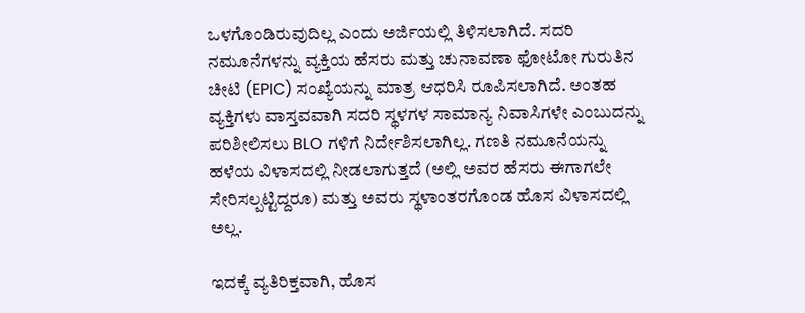ಒಳಗೊಂಡಿರುವುದಿಲ್ಲ ಎಂದು ಅರ್ಜಿಯಲ್ಲಿ ತಿಳಿಸಲಾಗಿದೆ. ಸದರಿ ನಮೂನೆಗಳನ್ನು ವ್ಯಕ್ತಿಯ ಹೆಸರು ಮತ್ತು ಚುನಾವಣಾ ಫೋಟೋ ಗುರುತಿನ ಚೀಟಿ (EPIC) ಸಂಖ್ಯೆಯನ್ನು ಮಾತ್ರ ಆಧರಿಸಿ ರೂಪಿಸಲಾಗಿದೆ. ಅಂತಹ ವ್ಯಕ್ತಿಗಳು ವಾಸ್ತವವಾಗಿ ಸದರಿ ಸ್ಥಳಗಳ ಸಾಮಾನ್ಯ ನಿವಾಸಿಗಳೇ ಎಂಬುದನ್ನು ಪರಿಶೀಲಿಸಲು BLO ಗಳಿಗೆ ನಿರ್ದೇಶಿಸಲಾಗಿಲ್ಲ. ಗಣತಿ ನಮೂನೆಯನ್ನು ಹಳೆಯ ವಿಳಾಸದಲ್ಲಿ ನೀಡಲಾಗುತ್ತದೆ (ಅಲ್ಲಿ ಅವರ ಹೆಸರು ಈಗಾಗಲೇ ಸೇರಿಸಲ್ಪಟ್ಟಿದ್ದರೂ) ಮತ್ತು ಅವರು ಸ್ಥಳಾಂತರಗೊಂಡ ಹೊಸ ವಿಳಾಸದಲ್ಲಿ ಅಲ್ಲ.

ಇದಕ್ಕೆ ವ್ಯತಿರಿಕ್ತವಾಗಿ, ಹೊಸ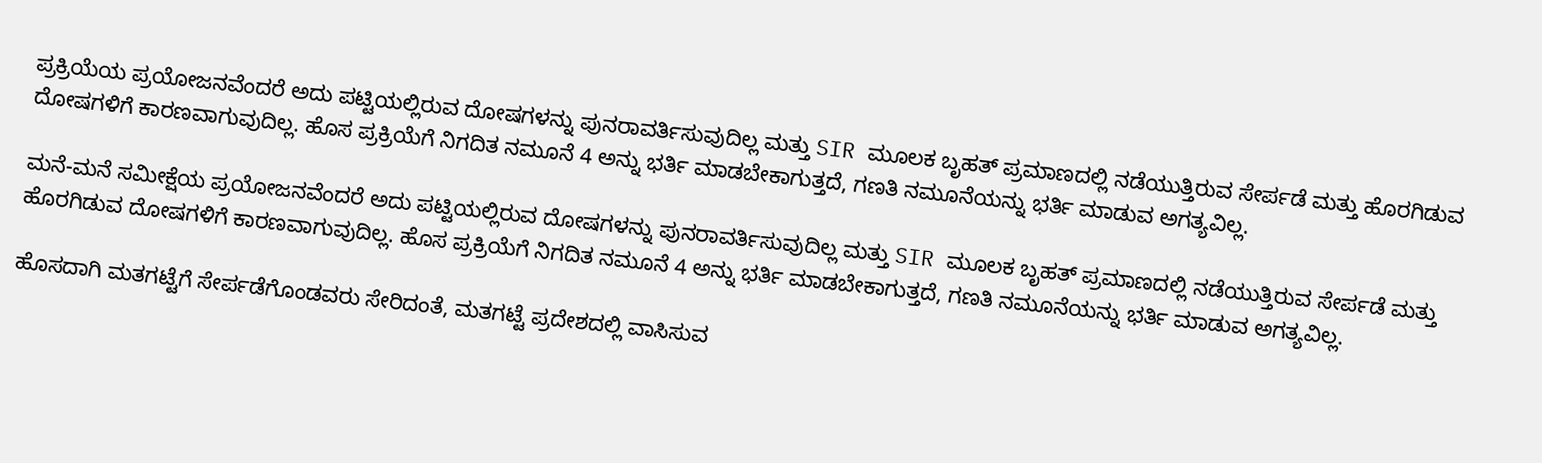ಪ್ರಕ್ರಿಯೆಯ ಪ್ರಯೋಜನವೆಂದರೆ ಅದು ಪಟ್ಟಿಯಲ್ಲಿರುವ ದೋಷಗಳನ್ನು ಪುನರಾವರ್ತಿಸುವುದಿಲ್ಲ ಮತ್ತು SIR ಮೂಲಕ ಬೃಹತ್ ಪ್ರಮಾಣದಲ್ಲಿ ನಡೆಯುತ್ತಿರುವ ಸೇರ್ಪಡೆ ಮತ್ತು ಹೊರಗಿಡುವ ದೋಷಗಳಿಗೆ ಕಾರಣವಾಗುವುದಿಲ್ಲ. ಹೊಸ ಪ್ರಕ್ರಿಯೆಗೆ ನಿಗದಿತ ನಮೂನೆ 4 ಅನ್ನು ಭರ್ತಿ ಮಾಡಬೇಕಾಗುತ್ತದೆ, ಗಣತಿ ನಮೂನೆಯನ್ನು ಭರ್ತಿ ಮಾಡುವ ಅಗತ್ಯವಿಲ್ಲ.

ಮನೆ-ಮನೆ ಸಮೀಕ್ಷೆಯ ಪ್ರಯೋಜನವೆಂದರೆ ಅದು ಪಟ್ಟಿಯಲ್ಲಿರುವ ದೋಷಗಳನ್ನು ಪುನರಾವರ್ತಿಸುವುದಿಲ್ಲ ಮತ್ತು SIR ಮೂಲಕ ಬೃಹತ್ ಪ್ರಮಾಣದಲ್ಲಿ ನಡೆಯುತ್ತಿರುವ ಸೇರ್ಪಡೆ ಮತ್ತು ಹೊರಗಿಡುವ ದೋಷಗಳಿಗೆ ಕಾರಣವಾಗುವುದಿಲ್ಲ. ಹೊಸ ಪ್ರಕ್ರಿಯೆಗೆ ನಿಗದಿತ ನಮೂನೆ 4 ಅನ್ನು ಭರ್ತಿ ಮಾಡಬೇಕಾಗುತ್ತದೆ, ಗಣತಿ ನಮೂನೆಯನ್ನು ಭರ್ತಿ ಮಾಡುವ ಅಗತ್ಯವಿಲ್ಲ.

ಹೊಸದಾಗಿ ಮತಗಟ್ಟೆಗೆ ಸೇರ್ಪಡೆಗೊಂಡವರು ಸೇರಿದಂತೆ, ಮತಗಟ್ಟೆ ಪ್ರದೇಶದಲ್ಲಿ ವಾಸಿಸುವ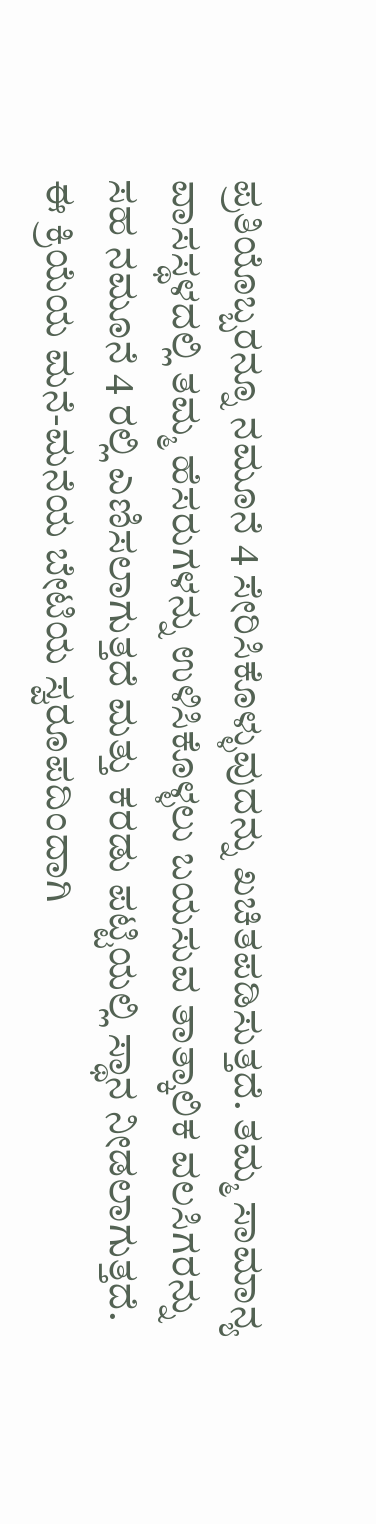ಪ್ರತಿಯೊಬ್ಬರನ್ನೂ ನಮೂನೆ 4 ಸೇರಿಸಿಕೊಳ್ಳುವುದನ್ನು ಖಚಿತಪಡಿಸುತ್ತದೆ. ತಮ್ಮ ಸಾಮಾನ್ಯ ವಾಸಸ್ಥಳದಲ್ಲಿ ತಮ್ಮ ಹೆಸರುಗಳನ್ನು ಉಳಿಸಿಕೊಳ್ಳಲು ಬಯಸುವ ತಾತ್ಕಾಲಿಕ ವಲಸಿಗರನ್ನು ಸಹ ನಮೂನೆ 4 ರಲ್ಲಿ ಎಣಿಸಲಾಗುತ್ತದೆ ಮತ್ತು ಕರಡು ಪಟ್ಟಿಯಲ್ಲಿ ಸ್ಥಾನ ನೀಡಲಾಗುತ್ತದೆ. ಈ ಕ್ರಿಯೆಯ ಮನೆ-ಮನೆಯ ಬೇಟಿಯ ಸ್ವರೂಪದಿಂದಾಗಿ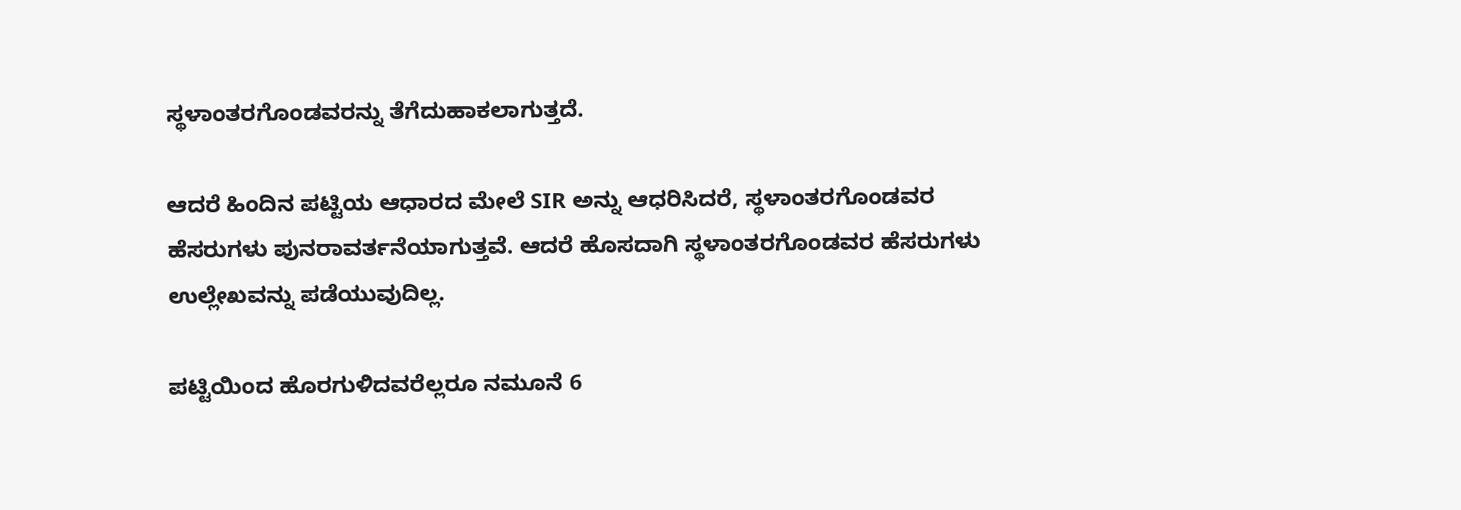ಸ್ಥಳಾಂತರಗೊಂಡವರನ್ನು ತೆಗೆದುಹಾಕಲಾಗುತ್ತದೆ.

ಆದರೆ ಹಿಂದಿನ ಪಟ್ಟಿಯ ಆಧಾರದ ಮೇಲೆ SIR ಅನ್ನು ಆಧರಿಸಿದರೆ, ಸ್ಥಳಾಂತರಗೊಂಡವರ ಹೆಸರುಗಳು ಪುನರಾವರ್ತನೆಯಾಗುತ್ತವೆ. ಆದರೆ ಹೊಸದಾಗಿ ಸ್ಥಳಾಂತರಗೊಂಡವರ ಹೆಸರುಗಳು ಉಲ್ಲೇಖವನ್ನು ಪಡೆಯುವುದಿಲ್ಲ.

ಪಟ್ಟಿಯಿಂದ ಹೊರಗುಳಿದವರೆಲ್ಲರೂ ನಮೂನೆ 6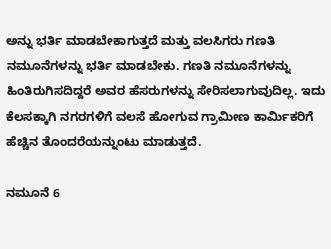ಅನ್ನು ಭರ್ತಿ ಮಾಡಬೇಕಾಗುತ್ತದೆ ಮತ್ತು ವಲಸಿಗರು ಗಣತಿ ನಮೂನೆಗಳನ್ನು ಭರ್ತಿ ಮಾಡಬೇಕು. ಗಣತಿ ನಮೂನೆಗಳನ್ನು ಹಿಂತಿರುಗಿಸದಿದ್ದರೆ ಅವರ ಹೆಸರುಗಳನ್ನು ಸೇರಿಸಲಾಗುವುದಿಲ್ಲ. ಇದು ಕೆಲಸಕ್ಕಾಗಿ ನಗರಗಳಿಗೆ ವಲಸೆ ಹೋಗುವ ಗ್ರಾಮೀಣ ಕಾರ್ಮಿಕರಿಗೆ ಹೆಚ್ಚಿನ ತೊಂದರೆಯನ್ನುಂಟು ಮಾಡುತ್ತದೆ.

ನಮೂನೆ 6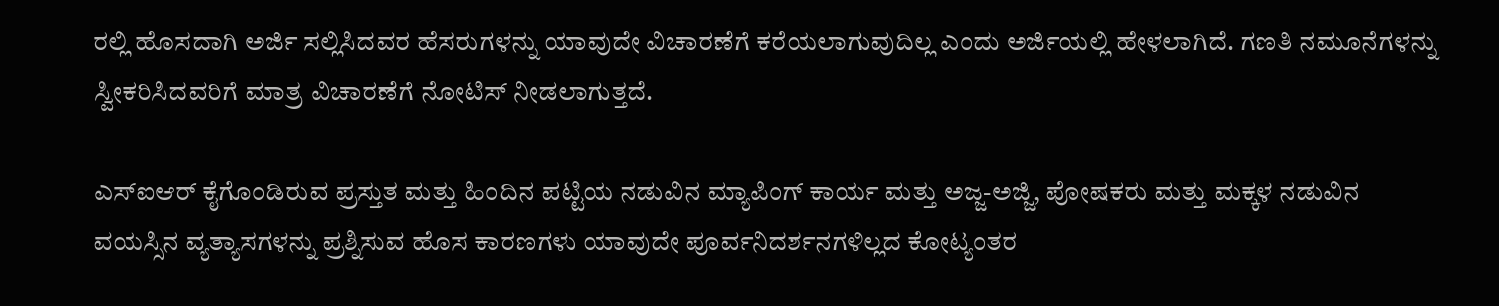ರಲ್ಲಿ ಹೊಸದಾಗಿ ಅರ್ಜಿ ಸಲ್ಲಿಸಿದವರ ಹೆಸರುಗಳನ್ನು ಯಾವುದೇ ವಿಚಾರಣೆಗೆ ಕರೆಯಲಾಗುವುದಿಲ್ಲ ಎಂದು ಅರ್ಜಿಯಲ್ಲಿ ಹೇಳಲಾಗಿದೆ. ಗಣತಿ ನಮೂನೆಗಳನ್ನು ಸ್ವೀಕರಿಸಿದವರಿಗೆ ಮಾತ್ರ ವಿಚಾರಣೆಗೆ ನೋಟಿಸ್ ನೀಡಲಾಗುತ್ತದೆ.

ಎಸ್‌ಐಆರ್ ಕೈಗೊಂಡಿರುವ ಪ್ರಸ್ತುತ ಮತ್ತು ಹಿಂದಿನ ಪಟ್ಟಿಯ ನಡುವಿನ ಮ್ಯಾಪಿಂಗ್ ಕಾರ್ಯ ಮತ್ತು ಅಜ್ಜ-ಅಜ್ಜಿ, ಪೋಷಕರು ಮತ್ತು ಮಕ್ಕಳ ನಡುವಿನ ವಯಸ್ಸಿನ ವ್ಯತ್ಯಾಸಗಳನ್ನು ಪ್ರಶ್ನಿಸುವ ಹೊಸ ಕಾರಣಗಳು ಯಾವುದೇ ಪೂರ್ವನಿದರ್ಶನಗಳಿಲ್ಲದ ಕೋಟ್ಯಂತರ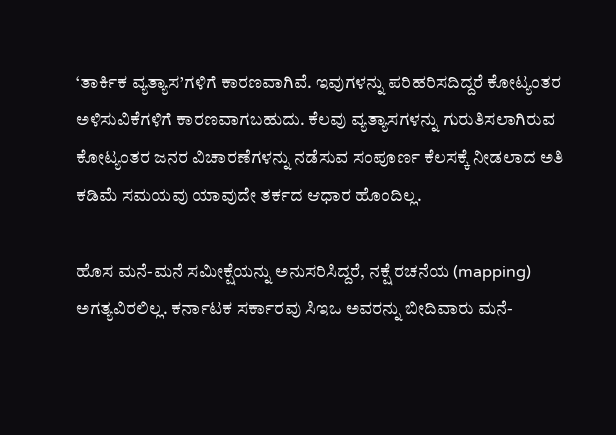‘ತಾರ್ಕಿಕ ವ್ಯತ್ಯಾಸ’ಗಳಿಗೆ ಕಾರಣವಾಗಿವೆ. ಇವುಗಳನ್ನು ಪರಿಹರಿಸದಿದ್ದರೆ ಕೋಟ್ಯಂತರ ಅಳಿಸುವಿಕೆಗಳಿಗೆ ಕಾರಣವಾಗಬಹುದು. ಕೆಲವು ವ್ಯತ್ಯಾಸಗಳನ್ನು ಗುರುತಿಸಲಾಗಿರುವ ಕೋಟ್ಯಂತರ ಜನರ ವಿಚಾರಣೆಗಳನ್ನು ನಡೆಸುವ ಸಂಪೂರ್ಣ ಕೆಲಸಕ್ಕೆ ನೀಡಲಾದ ಅತಿ ಕಡಿಮೆ ಸಮಯವು ಯಾವುದೇ ತರ್ಕದ ಆಧಾರ ಹೊಂದಿಲ್ಲ.

ಹೊಸ ಮನೆ-ಮನೆ ಸಮೀಕ್ಷೆಯನ್ನು ಅನುಸರಿಸಿದ್ದರೆ, ನಕ್ಷೆ ರಚನೆಯ (mapping) ಅಗತ್ಯವಿರಲಿಲ್ಲ. ಕರ್ನಾಟಕ ಸರ್ಕಾರವು ಸಿಇಒ ಅವರನ್ನು ಬೀದಿವಾರು ಮನೆ-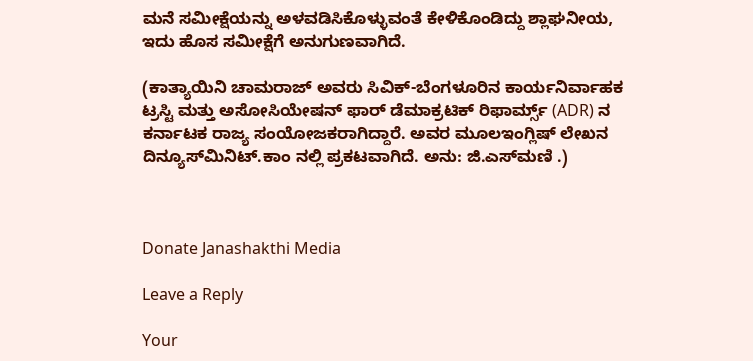ಮನೆ ಸಮೀಕ್ಷೆಯನ್ನು ಅಳವಡಿಸಿಕೊಳ್ಳುವಂತೆ ಕೇಳಿಕೊಂಡಿದ್ದು ಶ್ಲಾಘನೀಯ, ಇದು ಹೊಸ ಸಮೀಕ್ಷೆಗೆ ಅನುಗುಣವಾಗಿದೆ.

(ಕಾತ್ಯಾಯಿನಿ ಚಾಮರಾಜ್ ಅವರು ಸಿವಿಕ್-ಬೆಂಗಳೂರಿನ ಕಾರ್ಯನಿರ್ವಾಹಕ ಟ್ರಸ್ಟಿ ಮತ್ತು ಅಸೋಸಿಯೇಷನ್ ಫಾರ್ ಡೆಮಾಕ್ರಟಿಕ್ ರಿಫಾರ್ಮ್ಸ್ (ADR) ನ ಕರ್ನಾಟಕ ರಾಜ್ಯ ಸಂಯೋಜಕರಾಗಿದ್ದಾರೆ. ಅವರ ಮೂಲಇಂಗ್ಲಿಷ್ ಲೇಖನ  ದಿನ್ಯೂಸ್‍ಮಿನಿಟ್‍.ಕಾಂ ನಲ್ಲಿ ಪ್ರಕಟವಾಗಿದೆ. ಅನು: ಜಿ.ಎಸ್‍ಮಣಿ .)



Donate Janashakthi Media

Leave a Reply

Your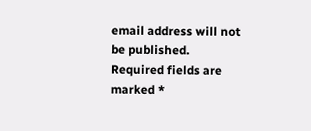email address will not be published. Required fields are marked *